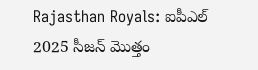Rajasthan Royals: ఐపీఎల్ 2025 సీజన్ మొత్తం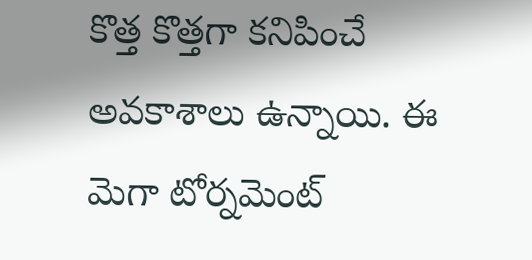కొత్త కొత్తగా కనిపించే అవకాశాలు ఉన్నాయి. ఈ మెగా టోర్నమెంట్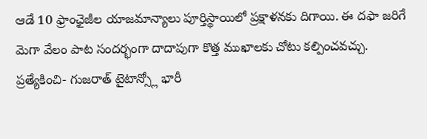ఆడే 10 ఫ్రాంఛైజీల యాజమాన్యాలు పూర్తిస్థాయిలో ప్రక్షాళనకు దిగాయి. ఈ దఫా జరిగే మెగా వేలం పాట సందర్భంగా దాదాపుగా కొత్త ముఖాలకు చోటు కల్పించవచ్చు.
ప్రత్యేకించి- గుజరాత్ టైటాన్స్లో భారీ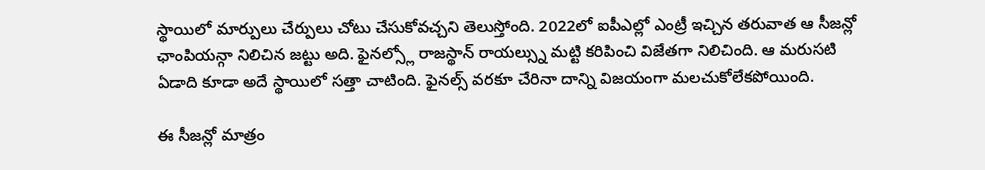స్థాయిలో మార్పులు చేర్పులు చోటు చేసుకోవచ్చని తెలుస్తోంది. 2022లో ఐపీఎల్లో ఎంట్రీ ఇచ్చిన తరువాత ఆ సీజన్లో ఛాంపియన్గా నిలిచిన జట్టు అది. ఫైనల్స్లో రాజస్థాన్ రాయల్స్ను మట్టి కరిపించి విజేతగా నిలిచింది. ఆ మరుసటి ఏడాది కూడా అదే స్థాయిలో సత్తా చాటింది. ఫైనల్స్ వరకూ చేరినా దాన్ని విజయంగా మలచుకోలేకపోయింది.

ఈ సీజన్లో మాత్రం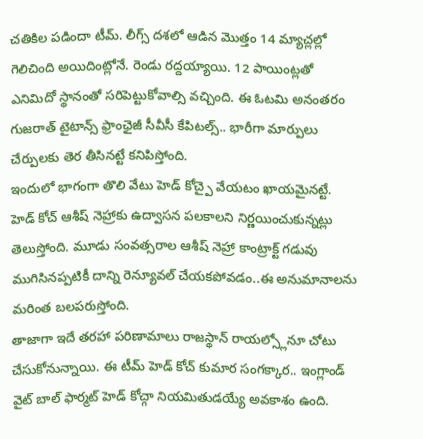చతికిల పడిందా టీమ్. లీగ్స్ దశలో ఆడిన మొత్తం 14 మ్యాచ్లల్లో గెలిచింది అయిదింట్లోనే. రెండు రద్దయ్యాయి. 12 పాయింట్లతో ఎనిమిదో స్థానంతో సరిపెట్టుకోవాల్సి వచ్చింది. ఈ ఓటమి అనంతరం గుజరాత్ టైటాన్స్ ఫ్రాంఛైజీ సీవీసీ కేపిటల్స్.. భారీగా మార్పులు చేర్పులకు తెర తీసినట్టే కనిపిస్తోంది.
ఇందులో భాగంగా తొలి వేటు హెడ్ కోచ్పై వేయటం ఖాయమైనట్టే. హెడ్ కోచ్ ఆశీష్ నెహ్రాకు ఉద్వాసన పలకాలని నిర్ణయించుకున్నట్లు తెలుస్తోంది. మూడు సంవత్సరాల ఆశీష్ నెహ్రా కాంట్రాక్ట్ గడువు ముగిసినప్పటికీ దాన్ని రెన్యూవల్ చేయకపోవడం..ఈ అనుమానాలను మరింత బలపరుస్తోంది.
తాజాగా ఇదే తరహా పరిణామాలు రాజస్థాన్ రాయల్స్లోనూ చోటు చేసుకోనున్నాయి. ఈ టీమ్ హెడ్ కోచ్ కుమార సంగక్కార.. ఇంగ్లాండ్ వైట్ బాల్ ఫార్మట్ హెడ్ కోచ్గా నియమితుడయ్యే అవకాశం ఉంది.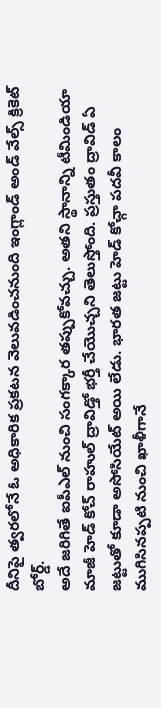దీనిపై త్వరలోనే ఓ అధికారిక ప్రకటన వెలువడించనుంది ఇంగ్లాండ్ అండ్ వేల్స్ క్రికెట్ బోర్డ్.
అదే జరిగితే ఐపీఎల్ నుంచి సంగక్కార తప్పుకోవచ్చు. అతని స్థానాన్ని టీమిండియా మాజీ హెడ్ కోచ్ రాహుల్ ద్రావిడ్తో భర్తీ చేయొచ్చని తెలుస్తోంది. ప్రస్తుతం ద్రావిడ్ ఏ జట్టుతో కూడా అసోసియేట్ అయి లేడు. భారత జట్టు హెడ్ కోచ్గా పదవీ కాలం ముగిసినప్పటి నుంచి ఖాళీగానే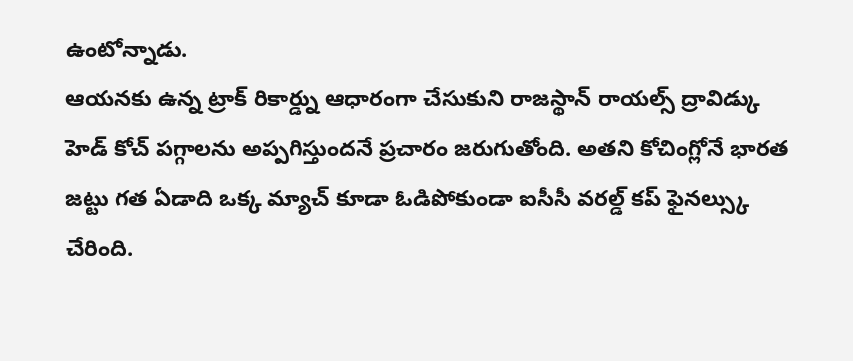ఉంటోన్నాడు.
ఆయనకు ఉన్న ట్రాక్ రికార్డ్ను ఆధారంగా చేసుకుని రాజస్థాన్ రాయల్స్ ద్రావిడ్కు హెడ్ కోచ్ పగ్గాలను అప్పగిస్తుందనే ప్రచారం జరుగుతోంది. అతని కోచింగ్లోనే భారత జట్టు గత ఏడాది ఒక్క మ్యాచ్ కూడా ఓడిపోకుండా ఐసీసీ వరల్డ్ కప్ ఫైనల్స్కు చేరింది.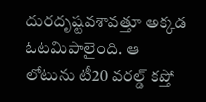దురదృష్టవశావత్తూ అక్కడ ఓటమిపాలైంది. ఆ లోటును టీ20 వరల్డ్ కప్తో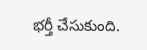భర్తీ చేసుకుంది.